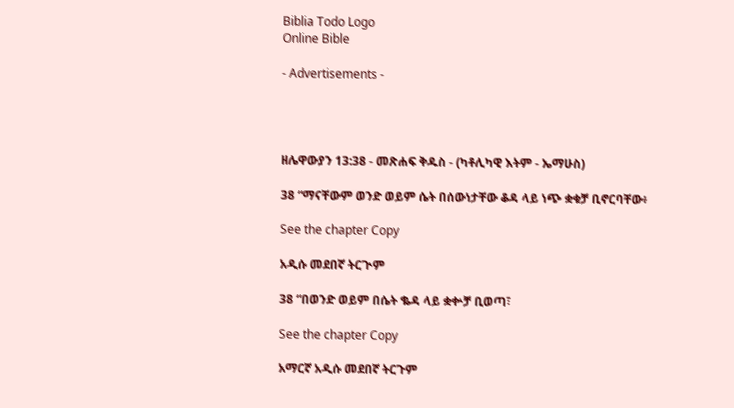Biblia Todo Logo
Online Bible

- Advertisements -




ዘሌዋውያን 13:38 - መጽሐፍ ቅዱስ - (ካቶሊካዊ እትም - ኤማሁስ)

38 “ማናቸውም ወንድ ወይም ሴት በሰውነታቸው ቆዳ ላይ ነጭ ቋቁቻ ቢኖርባቸው፥

See the chapter Copy

አዲሱ መደበኛ ትርጒም

38 “በወንድ ወይም በሴት ቈዳ ላይ ቋቍቻ ቢወጣ፣

See the chapter Copy

አማርኛ አዲሱ መደበኛ ትርጉም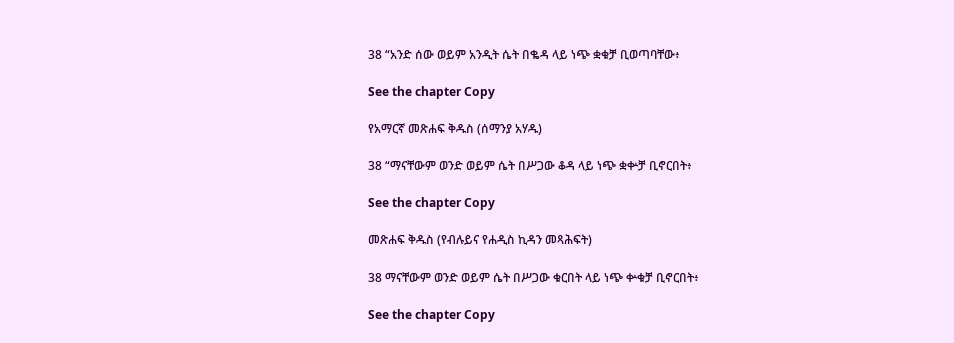38 “አንድ ሰው ወይም አንዲት ሴት በቈዳ ላይ ነጭ ቋቁቻ ቢወጣባቸው፥

See the chapter Copy

የአማርኛ መጽሐፍ ቅዱስ (ሰማንያ አሃዱ)

38 “ማናቸውም ወንድ ወይም ሴት በሥጋው ቆዳ ላይ ነጭ ቋቍቻ ቢኖርበት፥

See the chapter Copy

መጽሐፍ ቅዱስ (የብሉይና የሐዲስ ኪዳን መጻሕፍት)

38 ማናቸውም ወንድ ወይም ሴት በሥጋው ቁርበት ላይ ነጭ ቍቁቻ ቢኖርበት፥

See the chapter Copy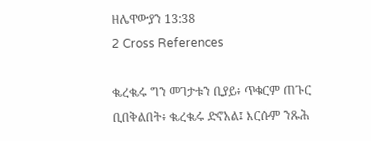ዘሌዋውያን 13:38
2 Cross References

ቈረቈሩ ግን መገታቱን ቢያይ፥ ጥቁርም ጠጉር ቢበቅልበት፥ ቈረቈሩ ድኖአል፤ እርሱም ንጹሕ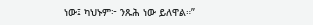ነው፤ ካህኑም፦ ንጹሕ ነው ይለዋል።”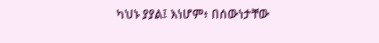ካህኑ ያያል፤ እነሆም፥ በሰውነታቸው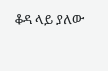ቆዳ ላይ ያለው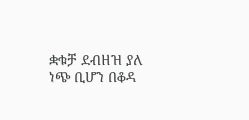ቋቁቻ ደብዘዝ ያለ ነጭ ቢሆን በቆዳ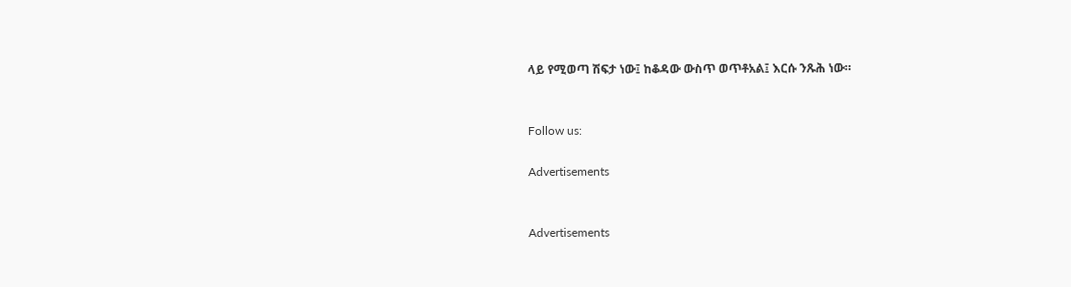ላይ የሚወጣ ሽፍታ ነው፤ ከቆዳው ውስጥ ወጥቶአል፤ እርሱ ንጹሕ ነው።


Follow us:

Advertisements


Advertisements